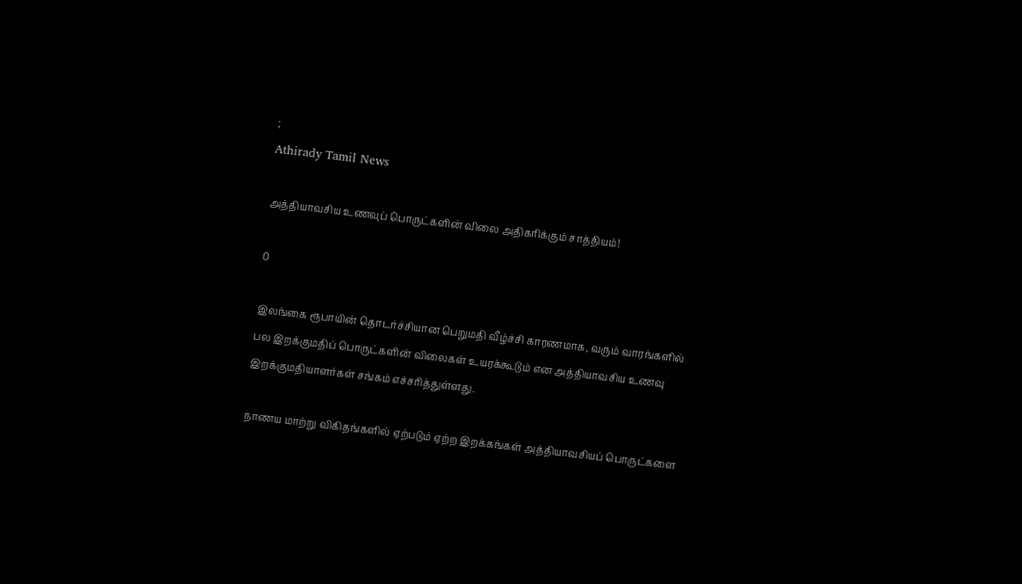;
Athirady Tamil News

அத்தியாவசிய உணவுப் பொருட்களின் விலை அதிகரிக்கும் சாத்தியம்!

0

இலங்கை ரூபாயின் தொடர்ச்சியான பெறுமதி வீழ்ச்சி காரணமாக, வரும் வாரங்களில் பல இறக்குமதிப் பொருட்களின் விலைகள் உயரக்கூடும் என அத்தியாவசிய உணவு இறக்குமதியாளர்கள் சங்கம் எச்சரித்துள்ளது.

நாணய மாற்று விகிதங்களில் ஏற்படும் ஏற்ற இறக்கங்கள் அத்தியாவசியப் பொருட்களை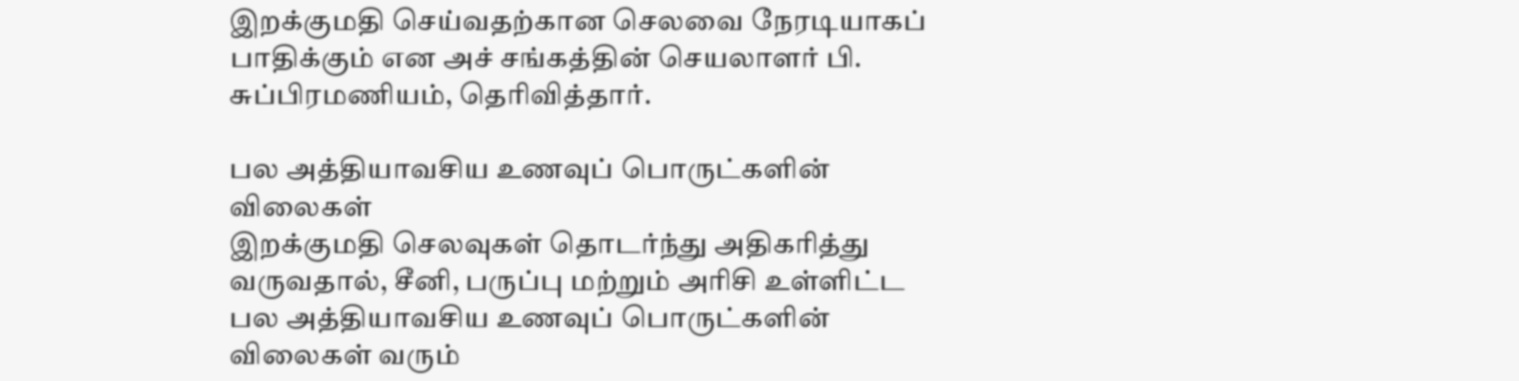இறக்குமதி செய்வதற்கான செலவை நேரடியாகப் பாதிக்கும் என அச் சங்கத்தின் செயலாளர் பி. சுப்பிரமணியம், தெரிவித்தார்.

பல அத்தியாவசிய உணவுப் பொருட்களின் விலைகள்
இறக்குமதி செலவுகள் தொடர்ந்து அதிகரித்து வருவதால், சீனி, பருப்பு மற்றும் அரிசி உள்ளிட்ட பல அத்தியாவசிய உணவுப் பொருட்களின் விலைகள் வரும்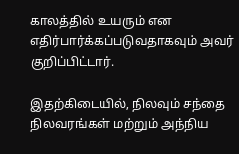காலத்தில் உயரும் என எதிர்பார்க்கப்படுவதாகவும் அவர் குறிப்பிட்டார்.

இதற்கிடையில், நிலவும் சந்தை நிலவரங்கள் மற்றும் அந்நிய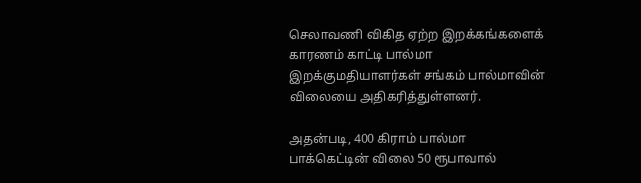செலாவணி விகித ஏற்ற இறக்கங்களைக் காரணம் காட்டி பால்மா இறக்குமதியாளர்கள் சங்கம் பால்மாவின் விலையை அதிகரித்துள்ளனர்.

அதன்படி, 400 கிராம் பால்மா பாக்கெட்டின் விலை 50 ரூபாவால்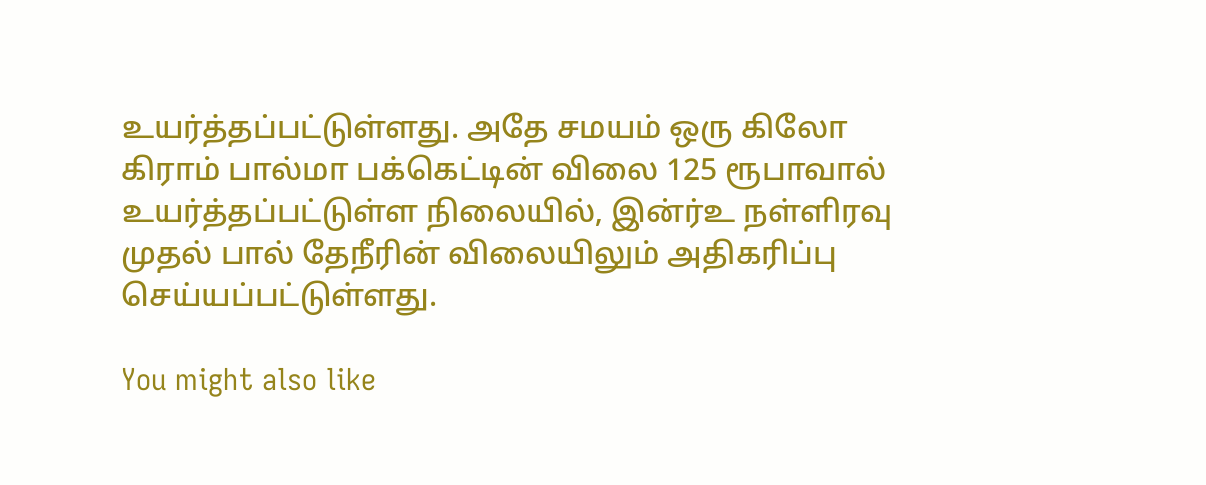உயர்த்தப்பட்டுள்ளது. அதே சமயம் ஒரு கிலோ கிராம் பால்மா பக்கெட்டின் விலை 125 ரூபாவால் உயர்த்தப்பட்டுள்ள நிலையில், இன்ர்உ நள்ளிரவு முதல் பால் தேநீரின் விலையிலும் அதிகரிப்பு செய்யப்பட்டுள்ளது.

You might also like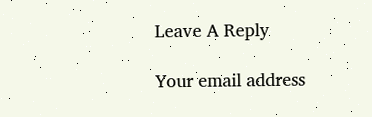Leave A Reply

Your email address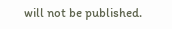will not be published.